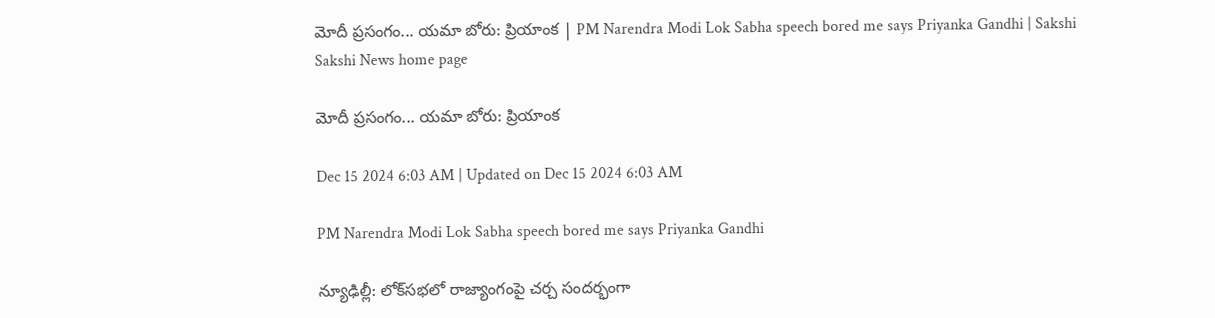మోదీ ప్రసంగం... యమా బోరు: ప్రియాంక | PM Narendra Modi Lok Sabha speech bored me says Priyanka Gandhi | Sakshi
Sakshi News home page

మోదీ ప్రసంగం... యమా బోరు: ప్రియాంక

Dec 15 2024 6:03 AM | Updated on Dec 15 2024 6:03 AM

PM Narendra Modi Lok Sabha speech bored me says Priyanka Gandhi

న్యూఢిల్లీ: లోక్‌సభలో రాజ్యాంగంపై చర్చ సందర్భంగా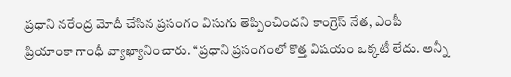ప్రధాని నరేంద్ర మోదీ చేసిన ప్రసంగం విసుగు తెప్పించిందని కాంగ్రెస్‌ నేత, ఎంపీ ప్రియాంకా గాంధీ వ్యాఖ్యానించారు. ‘‘ప్రధాని ప్రసంగంలో కొత్త విషయం ఒక్కటీ లేదు. అన్నీ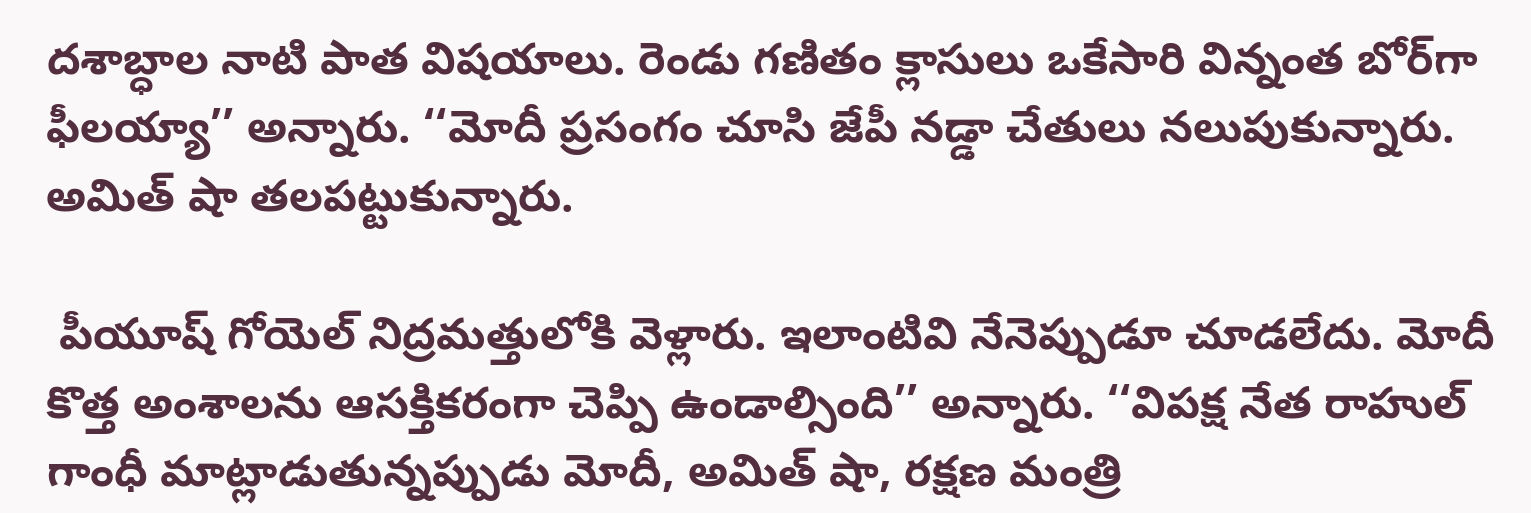దశాబ్ధాల నాటి పాత విషయాలు. రెండు గణితం క్లాసులు ఒకేసారి విన్నంత బోర్‌గా ఫీలయ్యా’’ అన్నారు. ‘‘మోదీ ప్రసంగం చూసి జేపీ నడ్డా చేతులు నలుపుకున్నారు. అమిత్‌ షా తలపట్టుకున్నారు.

 పీయూష్‌ గోయెల్‌ నిద్రమత్తులోకి వెళ్లారు. ఇలాంటివి నేనెప్పుడూ చూడలేదు. మోదీ కొత్త అంశాలను ఆసక్తికరంగా చెప్పి ఉండాల్సింది’’ అన్నారు. ‘‘విపక్ష నేత రాహుల్‌ గాంధీ మాట్లాడుతున్నప్పుడు మోదీ, అమిత్‌ షా, రక్షణ మంత్రి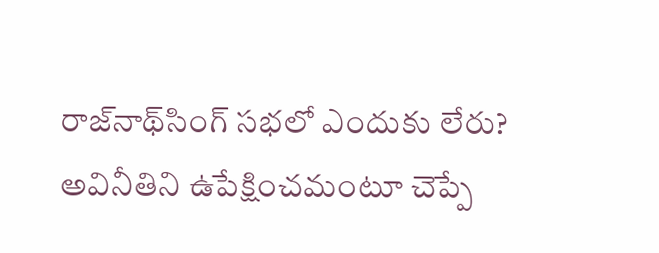రాజ్‌నాథ్‌సింగ్‌ సభలో ఎందుకు లేరు? అవినీతిని ఉపేక్షించమంటూ చెప్పే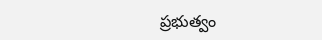ప్రభుత్వం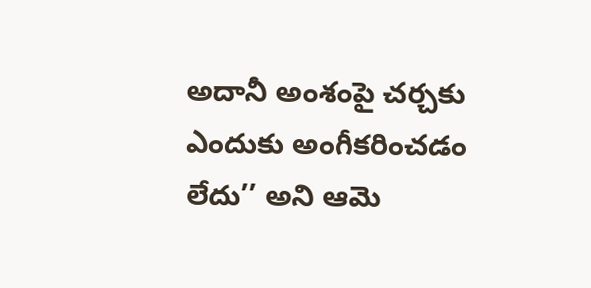అదానీ అంశంపై చర్చకు ఎందుకు అంగీకరించడం లేదు’’ అని ఆమె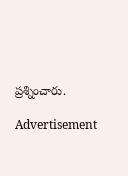ప్రశ్నించారు.

Advertisement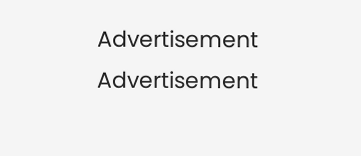Advertisement
Advertisement